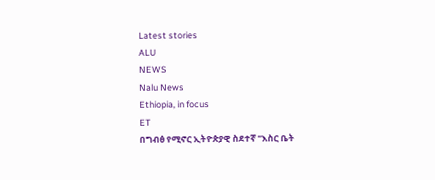Latest stories
ALU
NEWS
Nalu News
Ethiopia, in focus
ET
በግብፅ የሚኖር ኢትዮጵያዊ ስደተኛ "እስር ቤት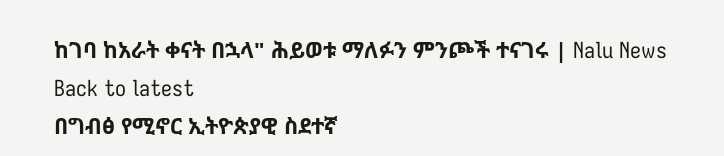ከገባ ከአራት ቀናት በኋላ" ሕይወቱ ማለፉን ምንጮች ተናገሩ | Nalu News
Back to latest
በግብፅ የሚኖር ኢትዮጵያዊ ስደተኛ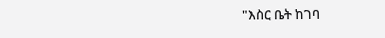"እስር ቤት ከገባ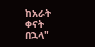ከአራት ቀናት በኋላ"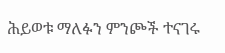ሕይወቱ ማለፉን ምንጮች ተናገሩ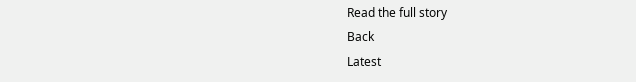Read the full story
Back
Latest